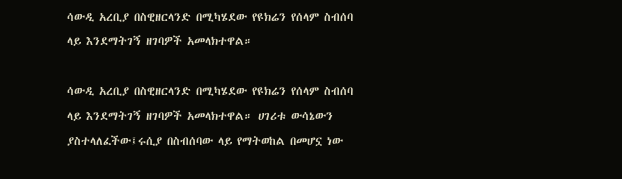ሳውዲ አረቢያ በስዊዘርላንድ በሚካሄደው የዩክሬን የሰላም ስብሰባ ላይ እንደማትገኝ ዘገባዎች አመላክተዋል።

ሳውዲ አረቢያ በስዊዘርላንድ በሚካሄደው የዩክሬን የሰላም ስብሰባ ላይ እንደማትገኝ ዘገባዎች አመላክተዋል። ሀገሪቱ ውሳኔውን ያስተላለፈችው፤ሩሲያ በስብሰባው ላይ የማትወከል በመሆኗ ነው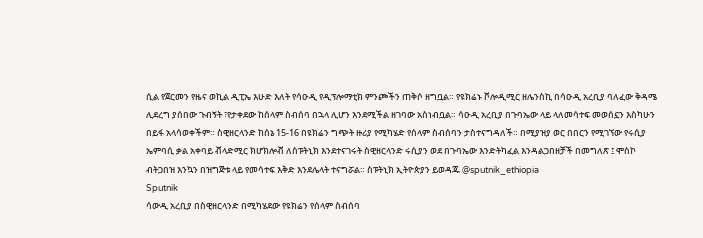ሲል የጀርመን የዜና ወኪል ዲፒኤ እሁድ እለት የሳዑዲ የዲፕሎማቲክ ምንጮችን ጠቅሶ ዘግቧል። የዩክሬኑ ቮሎዲሚር ዘሌንስኪ በሳዑዲ አረቢያ ባለፈው ቅዳሜ ሊደረግ ያሰበው ጉብኝት ፣የታቀደው ከሰላም ስብሰባ በኋላ ሊሆን እንደሚችል ዘገባው አስነብቧል። ሳዑዲ አረቢያ በጉባኤው ላይ ላለመሳተፍ መወሰኗን እስካሁን በይፋ አላሳወቀችም። ስዊዘርላንድ ከሰኔ 15-16 በዩክሬን ግጭት ዙሪያ የሚካሄድ የሰላም ስብሰባን ታስተናግዳለች። በሚያዝያ ወር በበርን የሚገኘው የሩሲያ ኤምባሲ ቃል አቀባይ ቭላድሚር ክሆክሎቭ ለስፑትኒክ እንደተናገሩት ስዊዘርላንድ ሩሲያን ወደ በጉባኤው እንድትካፈል እንዳልጋበዘቻች በመግለጽ ፤ ሞስኮ ብትጋበዝ እንኳን በዝግጅቱ ላይ የመሳተፍ እቅድ እንደሌላት ተናግሯል። ስፑትኒክ ኢትዮጵያን ይወዳጁ @sputnik_ethiopia
Sputnik
ሳውዲ አረቢያ በስዊዘርላንድ በሚካሄደው የዩክሬን የሰላም ስብሰባ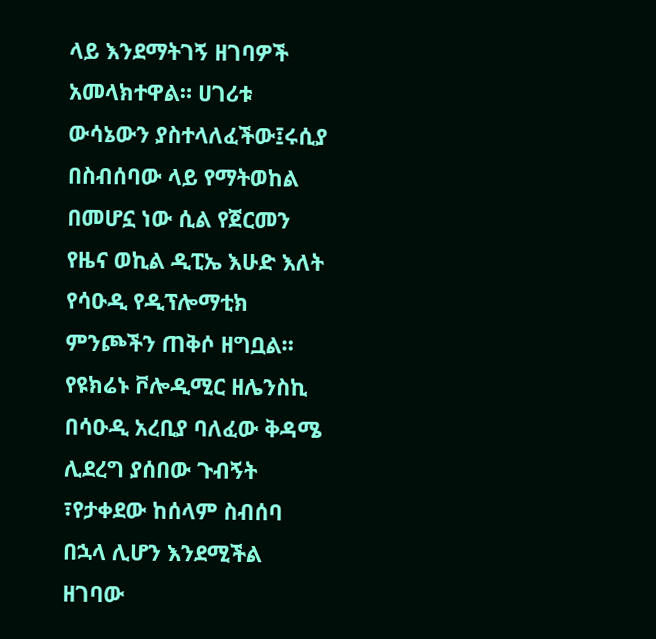ላይ እንደማትገኝ ዘገባዎች አመላክተዋል። ሀገሪቱ ውሳኔውን ያስተላለፈችው፤ሩሲያ በስብሰባው ላይ የማትወከል በመሆኗ ነው ሲል የጀርመን የዜና ወኪል ዲፒኤ እሁድ እለት የሳዑዲ የዲፕሎማቲክ ምንጮችን ጠቅሶ ዘግቧል። የዩክሬኑ ቮሎዲሚር ዘሌንስኪ በሳዑዲ አረቢያ ባለፈው ቅዳሜ ሊደረግ ያሰበው ጉብኝት ፣የታቀደው ከሰላም ስብሰባ በኋላ ሊሆን እንደሚችል ዘገባው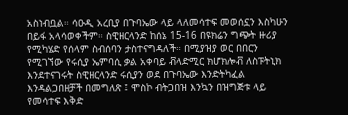አስነብቧል። ሳዑዲ አረቢያ በጉባኤው ላይ ላለመሳተፍ መወሰኗን እስካሁን በይፋ አላሳወቀችም። ስዊዘርላንድ ከሰኔ 15-16 በዩክሬን ግጭት ዙሪያ የሚካሄድ የሰላም ስብሰባን ታስተናግዳለች። በሚያዝያ ወር በበርን የሚገኘው የሩሲያ ኤምባሲ ቃል አቀባይ ቭላድሚር ክሆክሎቭ ለስፑትኒክ እንደተናገሩት ስዊዘርላንድ ሩሲያን ወደ በጉባኤው እንድትካፈል እንዳልጋበዘቻች በመግለጽ ፤ ሞስኮ ብትጋበዝ እንኳን በዝግጅቱ ላይ የመሳተፍ እቅድ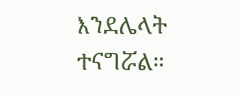እንደሌላት ተናግሯል።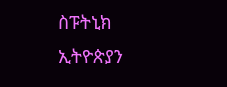ስፑትኒክ ኢትዮጵያን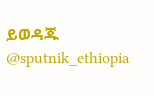ይወዳጁ @sputnik_ethiopia